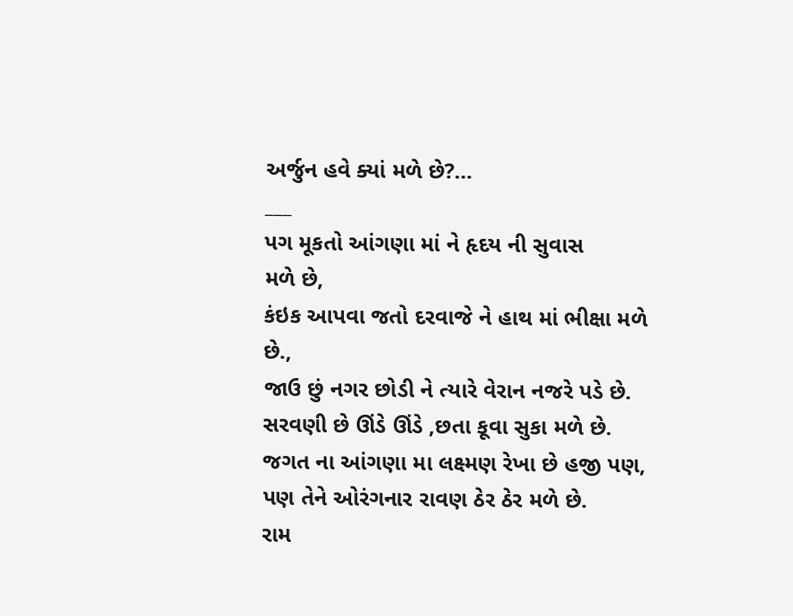અર્જુન હવે ક્યાં મળે છે?...
___
પગ મૂકતો આંગણા માં ને હૃદય ની સુવાસ
મળે છે,
કંઇક આપવા જતો દરવાજે ને હાથ માં ભીક્ષા મળે છે.,
જાઉ છું નગર છોડી ને ત્યારે વેરાન નજરે પડે છે.
સરવણી છે ઊંડે ઊંડે ,છતા કૂવા સુકા મળે છે.
જગત ના આંગણા મા લક્ષ્મણ રેખા છે હજી પણ, પણ તેને ઓરંગનાર રાવણ ઠેર ઠેર મળે છે.
રામ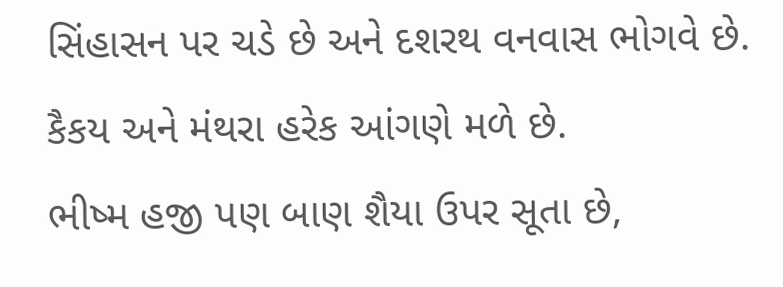સિંહાસન પર ચડે છે અને દશરથ વનવાસ ભોગવે છે.
કૈકય અને મંથરા હરેક આંગણે મળે છે.
ભીષ્મ હજી પણ બાણ શૈયા ઉપર સૂતા છે,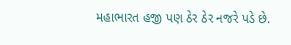મહાભારત હજી પણ ઠેર ઠેર નજરે પડે છે.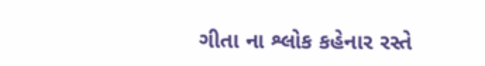ગીતા ના શ્લોક કહેનાર રસ્તે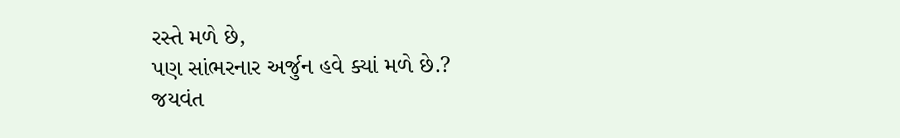રસ્તે મળે છે,
પણ સાંભરનાર અર્જુન હવે ક્યાં મળે છે.?
જયવંત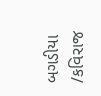બગડીયા /કવિરાજ